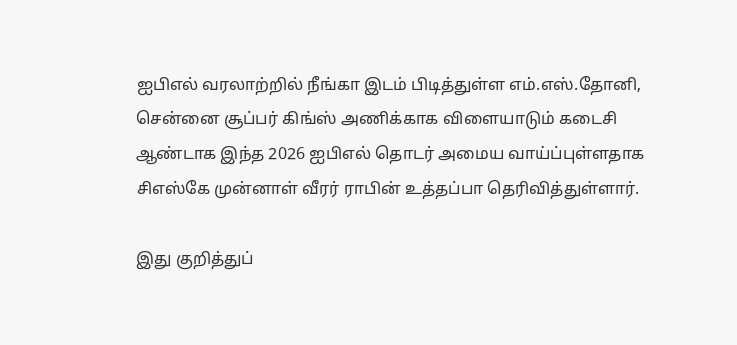ஐபிஎல் வரலாற்றில் நீங்கா இடம் பிடித்துள்ள எம்.எஸ்.தோனி, சென்னை சூப்பர் கிங்ஸ் அணிக்காக விளையாடும் கடைசி ஆண்டாக இந்த 2026 ஐபிஎல் தொடர் அமைய வாய்ப்புள்ளதாக சிஎஸ்கே முன்னாள் வீரர் ராபின் உத்தப்பா தெரிவித்துள்ளார்.

இது குறித்துப்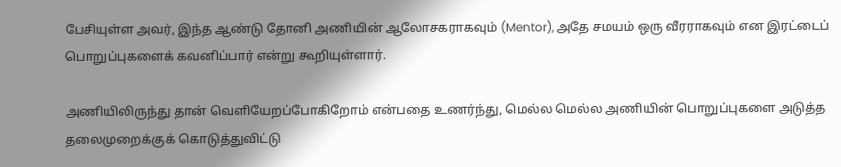பேசியுள்ள அவர், இந்த ஆண்டு தோனி அணியின் ஆலோசகராகவும் (Mentor), அதே சமயம் ஒரு வீரராகவும் என இரட்டைப் பொறுப்புகளைக் கவனிப்பார் என்று கூறியுள்ளார்.

அணியிலிருந்து தான் வெளியேறப்போகிறோம் என்பதை உணர்ந்து, மெல்ல மெல்ல அணியின் பொறுப்புகளை அடுத்த தலைமுறைக்குக் கொடுத்துவிட்டு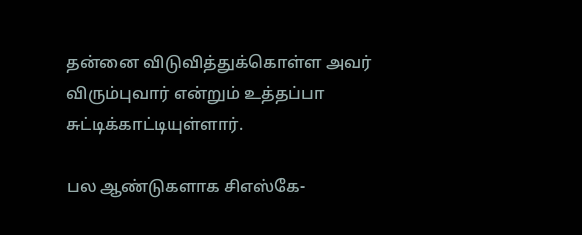தன்னை விடுவித்துக்கொள்ள அவர் விரும்புவார் என்றும் உத்தப்பா சுட்டிக்காட்டியுள்ளார்.

பல ஆண்டுகளாக சிஎஸ்கே-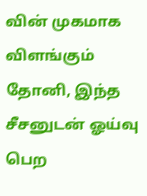வின் முகமாக விளங்கும் தோனி, இந்த சீசனுடன் ஓய்வு பெற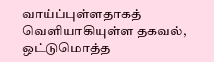வாய்ப்புள்ளதாகத் வெளியாகியுள்ள தகவல், ஒட்டுமொத்த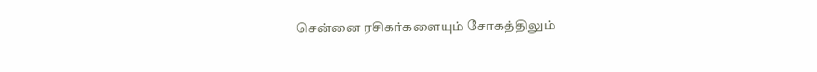சென்னை ரசிகர்களையும் சோகத்திலும்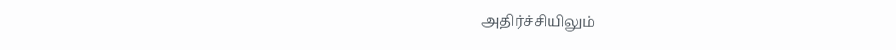அதிர்ச்சியிலும்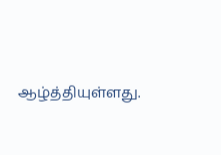ஆழ்த்தியுள்ளது.